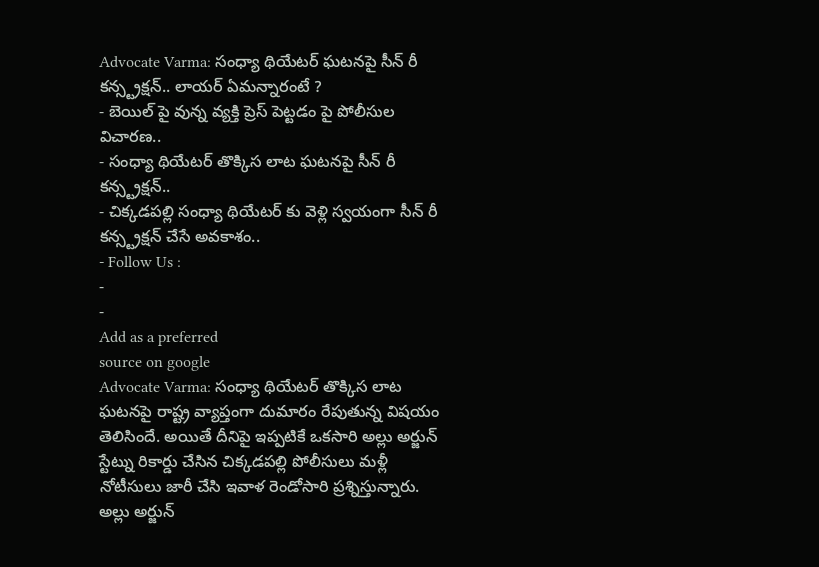Advocate Varma: సంధ్యా థియేటర్ ఘటనపై సీన్ రీ కన్స్ట్రక్షన్.. లాయర్ ఏమన్నారంటే ?
- బెయిల్ పై వున్న వ్యక్తి ప్రెస్ పెట్టడం పై పోలీసుల విచారణ..
- సంధ్యా థియేటర్ తొక్కిస లాట ఘటనపై సీన్ రీ కన్స్ట్రక్షన్..
- చిక్కడపల్లి సంధ్యా థియేటర్ కు వెళ్లి స్వయంగా సీన్ రీ కన్స్ట్రక్షన్ చేసే అవకాశం..
- Follow Us :
-
-
Add as a preferred
source on google
Advocate Varma: సంధ్యా థియేటర్ తొక్కిస లాట ఘటనపై రాష్ట్ర వ్యాప్తంగా దుమారం రేపుతున్న విషయం తెలిసిందే. అయితే దీనిపై ఇప్పటికే ఒకసారి అల్లు అర్జున్ స్టేట్ను రికార్డు చేసిన చిక్కడపల్లి పోలీసులు మళ్లీ నోటీసులు జారీ చేసి ఇవాళ రెండోసారి ప్రశ్నిస్తున్నారు. అల్లు అర్జున్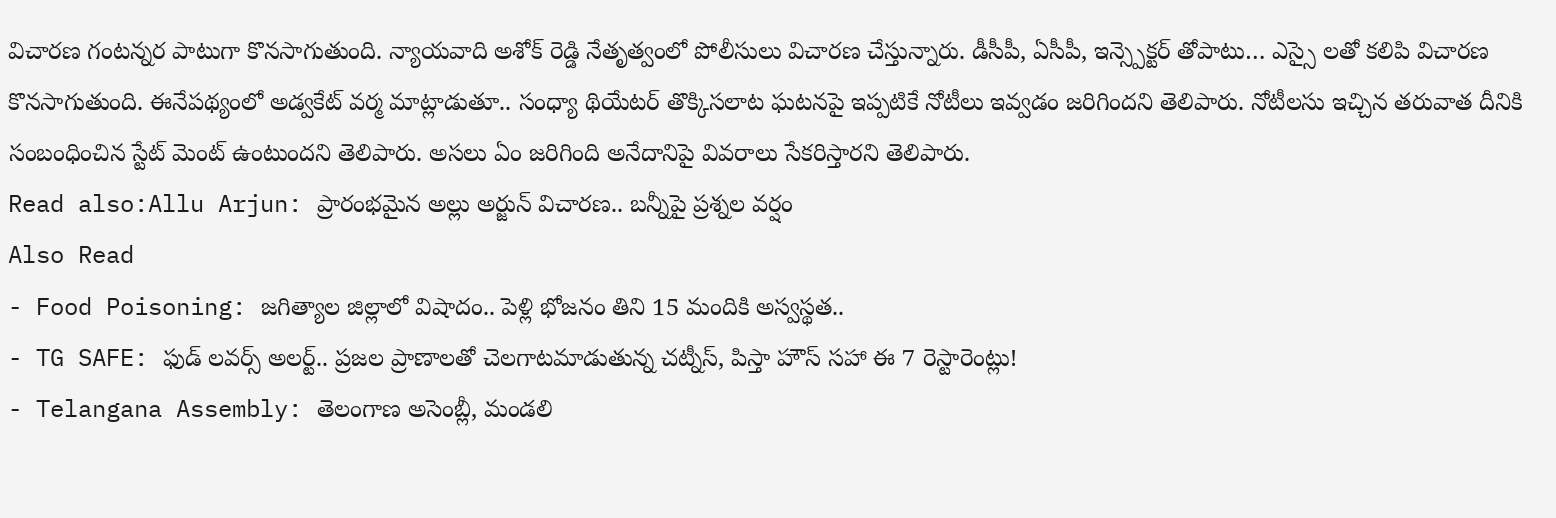విచారణ గంటన్నర పాటుగా కొనసాగుతుంది. న్యాయవాది అశోక్ రెడ్డి నేతృత్వంలో పోలీసులు విచారణ చేస్తున్నారు. డీసీపీ, ఏసీపీ, ఇన్స్పెక్టర్ తోపాటు… ఎస్సై లతో కలిపి విచారణ కొనసాగుతుంది. ఈనేపథ్యంలో అడ్వకేట్ వర్మ మాట్లాడుతూ.. సంధ్యా థియేటర్ తొక్కిసలాట ఘటనపై ఇప్పటికే నోటీలు ఇవ్వడం జరిగిందని తెలిపారు. నోటీలసు ఇచ్చిన తరువాత దీనికి సంబంధించిన స్టేట్ మెంట్ ఉంటుందని తెలిపారు. అసలు ఏం జరిగింది అనేదానిపై వివరాలు సేకరిస్తారని తెలిపారు.
Read also:Allu Arjun: ప్రారంభమైన అల్లు అర్జున్ విచారణ.. బన్నీపై ప్రశ్నల వర్షం
Also Read
- Food Poisoning: జగిత్యాల జిల్లాలో విషాదం.. పెళ్లి భోజనం తిని 15 మందికి అస్వస్థత..
- TG SAFE: ఫుడ్ లవర్స్ అలర్ట్.. ప్రజల ప్రాణాలతో చెలగాటమాడుతున్న చట్నీస్, పిస్తా హౌస్ సహా ఈ 7 రెస్టారెంట్లు!
- Telangana Assembly: తెలంగాణ అసెంబ్లీ, మండలి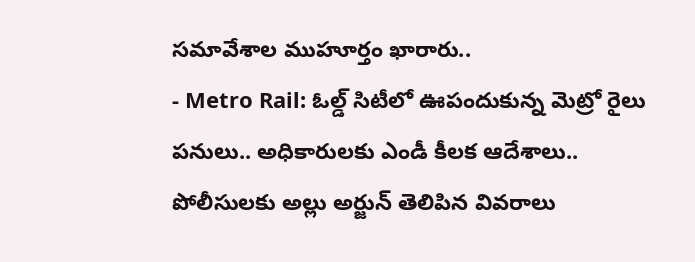సమావేశాల ముహూర్తం ఖారారు..
- Metro Rail: ఓల్డ్ సిటీలో ఊపందుకున్న మెట్రో రైలు పనులు.. అధికారులకు ఎండీ కీలక ఆదేశాలు..
పోలీసులకు అల్లు అర్జున్ తెలిపిన వివరాలు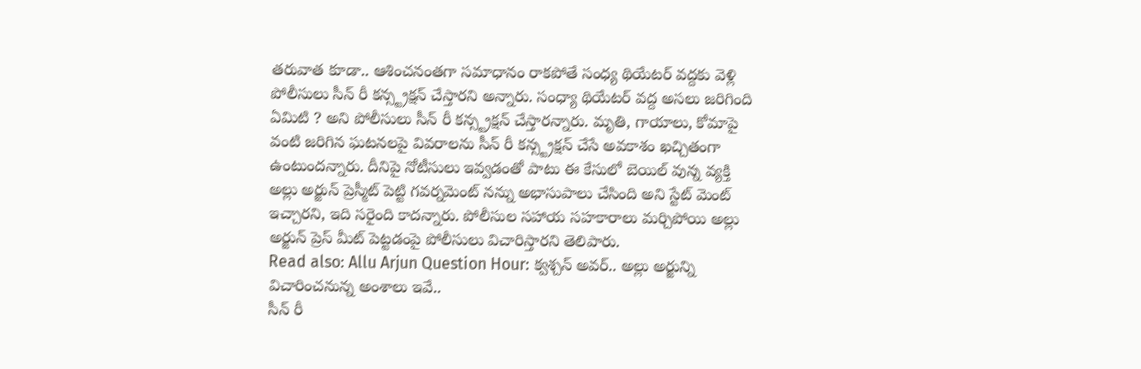తరువాత కూడా.. ఆశించనంతగా సమాధానం రాకపోతే సంధ్య థియేటర్ వద్దకు వెళ్లి పోలీసులు సీన్ రీ కన్స్ట్రక్షన్ చేస్తారని అన్నారు. సంధ్యా థియేటర్ వద్ద అసలు జరిగింది ఏమిటి ? అని పోలీసులు సీన్ రీ కన్స్ట్రక్షన్ చేస్తారన్నారు. మృతి, గాయాలు, కోమాపై వంటి జరిగిన ఘటనలపై వివరాలను సీన్ రీ కన్స్ట్రక్షన్ చేసే అవకాశం ఖచ్చితంగా ఉంటుందన్నారు. దీనిపై నోటీసులు ఇవ్వడంతో పాటు ఈ కేసులో బెయిల్ వున్న వ్యక్తి అల్లు అర్జున్ ప్రెస్మీట్ పెట్టి గవర్నమెంట్ నన్ను అభాసుపాలు చేసింది అని స్టేట్ మెంట్ ఇచ్చారని, ఇది సరైంది కాదన్నారు. పోలీసుల సహాయ సహకారాలు మర్చిపోయి అల్లు అర్జున్ ప్రెస్ మీట్ పెట్టడంపై పోలీసులు విచారిస్తారని తెలిపారు.
Read also: Allu Arjun Question Hour: క్వశ్చన్ అవర్.. అల్లు అర్జున్ని విచారించనున్న అంశాలు ఇవే..
సీన్ రీ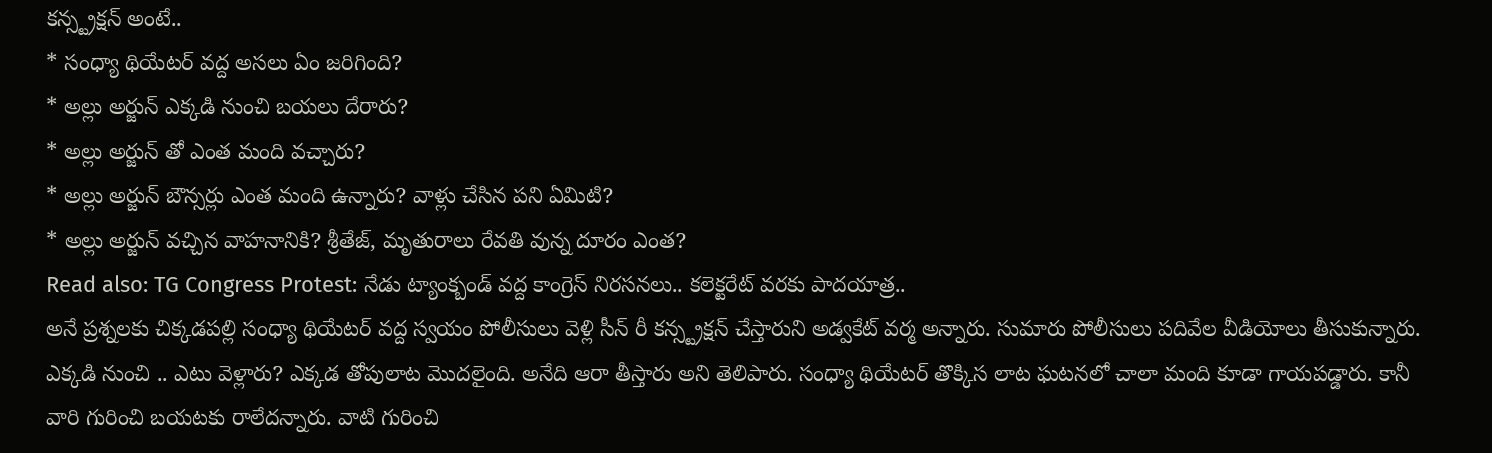కన్స్ట్రక్షన్ అంటే..
* సంధ్యా థియేటర్ వద్ద అసలు ఏం జరిగింది?
* అల్లు అర్జున్ ఎక్కడి నుంచి బయలు దేరారు?
* అల్లు అర్జున్ తో ఎంత మంది వచ్చారు?
* అల్లు అర్జున్ బౌన్సర్లు ఎంత మంది ఉన్నారు? వాళ్లు చేసిన పని ఏమిటి?
* అల్లు అర్జున్ వచ్చిన వాహనానికి? శ్రీతేజ్, మృతురాలు రేవతి వున్న దూరం ఎంత?
Read also: TG Congress Protest: నేడు ట్యాంక్బండ్ వద్ద కాంగ్రెస్ నిరసనలు.. కలెక్టరేట్ వరకు పాదయాత్ర..
అనే ప్రశ్నలకు చిక్కడపల్లి సంధ్యా థియేటర్ వద్ద స్వయం పోలీసులు వెళ్లి సీన్ రీ కన్స్ట్రక్షన్ చేస్తారుని అడ్వకేట్ వర్మ అన్నారు. సుమారు పోలీసులు పదివేల వీడియోలు తీసుకున్నారు. ఎక్కడి నుంచి .. ఎటు వెళ్లారు? ఎక్కడ తోపులాట మొదలైంది. అనేది ఆరా తీస్తారు అని తెలిపారు. సంధ్యా థియేటర్ తొక్కిస లాట ఘటనలో చాలా మంది కూడా గాయపడ్డారు. కానీ వారి గురించి బయటకు రాలేదన్నారు. వాటి గురించి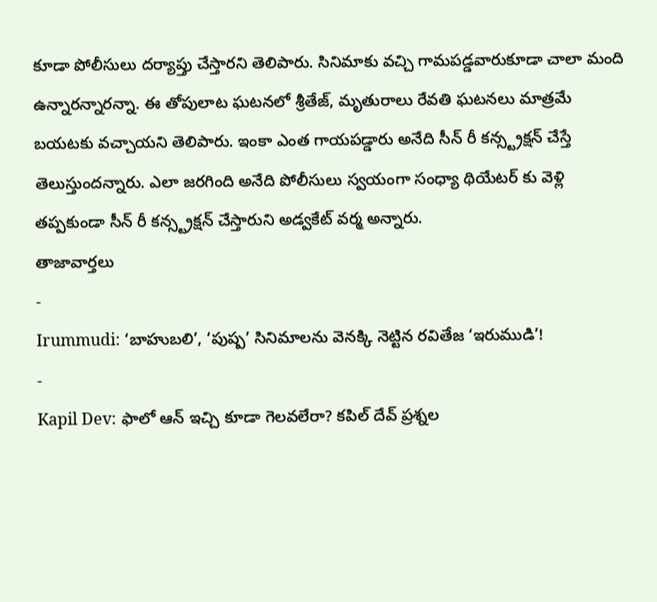కూడా పోలీసులు దర్యాప్తు చేస్తారని తెలిపారు. సినిమాకు వచ్చి గామపడ్డవారుకూడా చాలా మంది ఉన్నారన్నారన్నా. ఈ తోపులాట ఘటనలో శ్రీతేజ్, మృతురాలు రేవతి ఘటనలు మాత్రమే బయటకు వచ్చాయని తెలిపారు. ఇంకా ఎంత గాయపడ్డారు అనేది సీన్ రీ కన్స్ట్రక్షన్ చేస్తే తెలుస్తుందన్నారు. ఎలా జరగింది అనేది పోలీసులు స్వయంగా సంధ్యా థియేటర్ కు వెళ్లి తప్పకుండా సీన్ రీ కన్స్ట్రక్షన్ చేస్తారుని అడ్వకేట్ వర్మ అన్నారు.
తాజావార్తలు
-
Irummudi: ‘బాహుబలి’, ‘పుష్ప’ సినిమాలను వెనక్కి నెట్టిన రవితేజ ‘ఇరుముడి’!
-
Kapil Dev: ఫాలో ఆన్ ఇచ్చి కూడా గెలవలేరా? కపిల్ దేవ్ ప్రశ్నల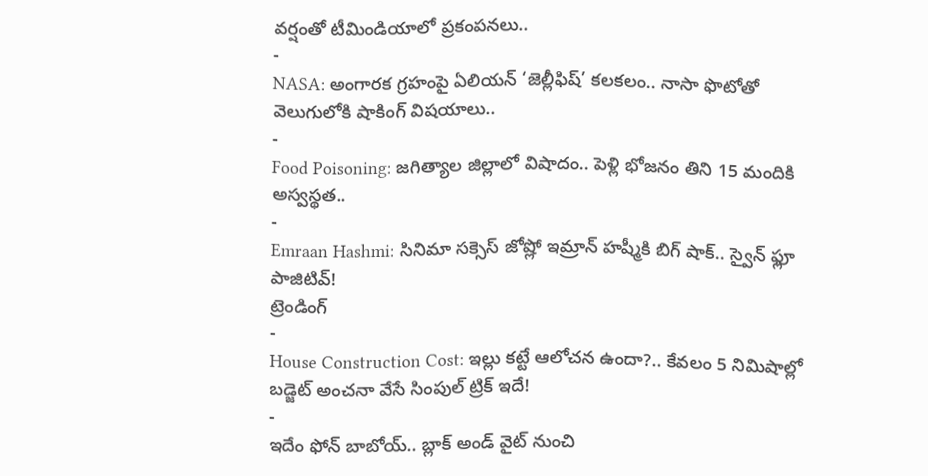వర్షంతో టీమిండియాలో ప్రకంపనలు..
-
NASA: అంగారక గ్రహంపై ఏలియన్ ‘జెల్లీఫిష్’ కలకలం.. నాసా ఫొటోతో వెలుగులోకి షాకింగ్ విషయాలు..
-
Food Poisoning: జగిత్యాల జిల్లాలో విషాదం.. పెళ్లి భోజనం తిని 15 మందికి అస్వస్థత..
-
Emraan Hashmi: సినిమా సక్సెస్ జోష్లో ఇమ్రాన్ హష్మీకి బిగ్ షాక్.. స్వైన్ ఫ్లూ పాజిటివ్!
ట్రెండింగ్
-
House Construction Cost: ఇల్లు కట్టే ఆలోచన ఉందా?.. కేవలం 5 నిమిషాల్లో బడ్జెట్ అంచనా వేసే సింపుల్ ట్రిక్ ఇదే!
-
ఇదేం ఫోన్ బాబోయ్.. బ్లాక్ అండ్ వైట్ నుంచి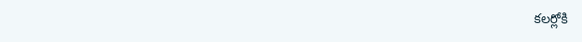కలర్లోకి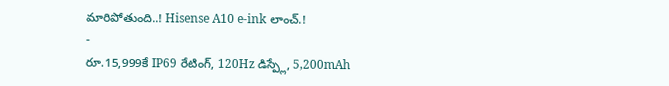మారిపోతుంది..! Hisense A10 e-ink లాంచ్.!
-
రూ.15,999కే IP69 రేటింగ్, 120Hz డిస్ప్లే, 5,200mAh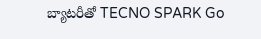బ్యాటరీతో TECNO SPARK Go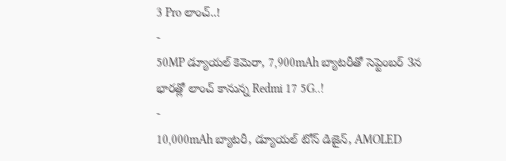3 Pro లాంచ్..!
-
50MP డ్యూయల్ కెమెరా, 7,900mAh బ్యాటరీతో సెప్టెంబర్ 3న భారత్లో లాంచ్ కానున్న Redmi 17 5G..!
-
10,000mAh బ్యాటరీ, డ్యూయల్ టోన్ డిజైన్, AMOLED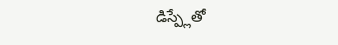డిస్ప్లేతో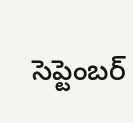సెప్టెంబర్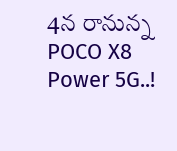4న రానున్న POCO X8 Power 5G..!